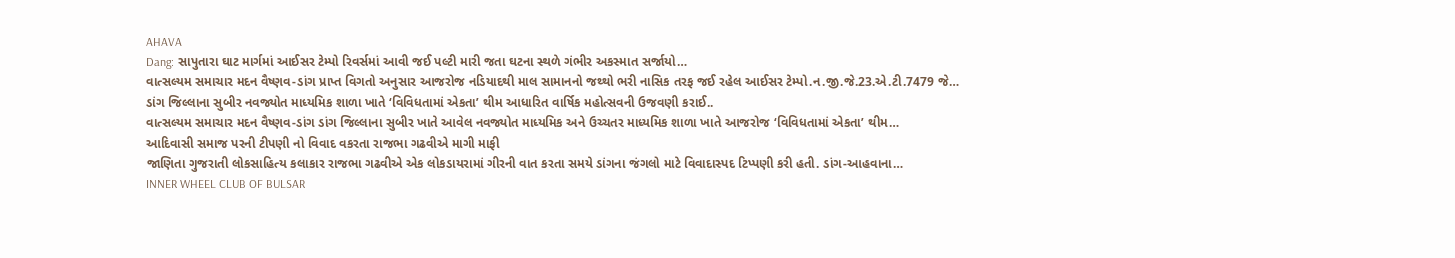AHAVA
Dang: સાપુતારા ઘાટ માર્ગમાં આઈસર ટેમ્પો રિવર્સમાં આવી જઈ પલ્ટી મારી જતા ઘટના સ્થળે ગંભીર અકસ્માત સર્જાયો…
વાત્સલ્યમ સમાચાર મદન વૈષ્ણવ-ડાંગ પ્રાપ્ત વિગતો અનુસાર આજરોજ નડિયાદથી માલ સામાનનો જથ્થો ભરી નાસિક તરફ જઈ રહેલ આઈસર ટેમ્પો.ન.જી.જે.23.એ.ટી.7479 જે…
ડાંગ જિલ્લાના સુબીર નવજ્યોત માધ્યમિક શાળા ખાતે ‘વિવિધતામાં એકતા’ થીમ આધારિત વાર્ષિક મહોત્સવની ઉજવણી કરાઈ..
વાત્સલ્યમ સમાચાર મદન વૈષ્ણવ-ડાંગ ડાંગ જિલ્લાના સુબીર ખાતે આવેલ નવજ્યોત માધ્યમિક અને ઉચ્ચતર માધ્યમિક શાળા ખાતે આજરોજ ‘વિવિધતામાં એકતા’ થીમ…
આદિવાસી સમાજ પરની ટીપણી નો વિવાદ વકરતા રાજભા ગઢવીએ માગી માફી
જાણિતા ગુજરાતી લોકસાહિત્ય કલાકાર રાજભા ગઢવીએ એક લોકડાયરામાં ગીરની વાત કરતા સમયે ડાંગના જંગલો માટે વિવાદાસ્પદ ટિપ્પણી કરી હતી. ડાંગ-આહવાના…
INNER WHEEL CLUB OF BULSAR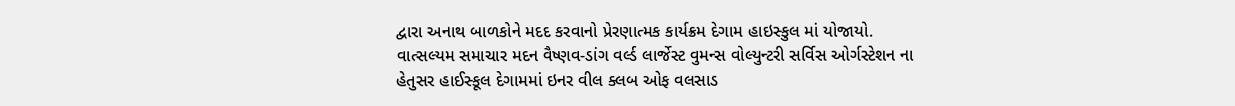દ્વારા અનાથ બાળકોને મદદ કરવાનો પ્રેરણાત્મક કાર્યક્રમ દેગામ હાઇસ્કુલ માં યોજાયો.
વાત્સલ્યમ સમાચાર મદન વૈષ્ણવ-ડાંગ વર્લ્ડ લાર્જેસ્ટ વુમન્સ વોલ્યુન્ટરી સર્વિસ ઓર્ગસ્ટેશન ના હેતુસર હાઈસ્કૂલ દેગામમાં ઇનર વીલ ક્લબ ઓફ વલસાડ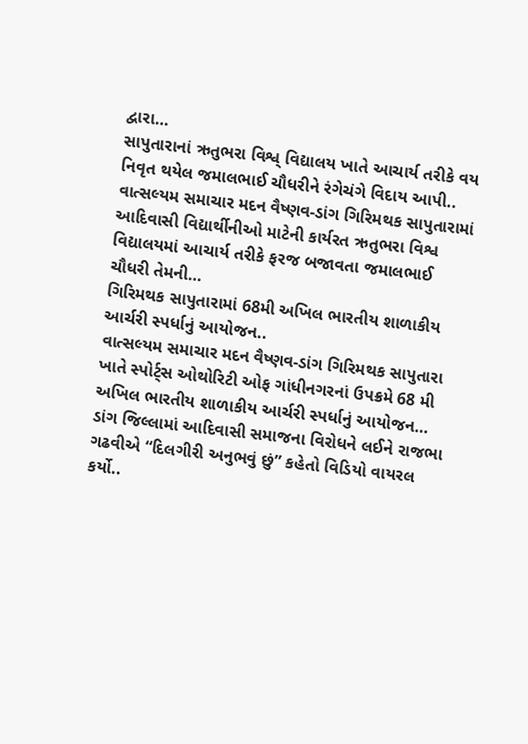દ્વારા…
સાપુતારાનાં ઋતુભરા વિશ્વ્ વિદ્યાલય ખાતે આચાર્ય તરીકે વય નિવૃત થયેલ જમાલભાઈ ચૌધરીને રંગેચંગે વિદાય આપી..
વાત્સલ્યમ સમાચાર મદન વૈષ્ણવ-ડાંગ ગિરિમથક સાપુતારામાં આદિવાસી વિદ્યાર્થીનીઓ માટેની કાર્યરત ઋતુભરા વિશ્વ વિદ્યાલયમાં આચાર્ય તરીકે ફરજ બજાવતા જમાલભાઈ ચૌધરી તેમની…
ગિરિમથક સાપુતારામાં 68મી અખિલ ભારતીય શાળાકીય આર્ચરી સ્પર્ધાનું આયોજન..
વાત્સલ્યમ સમાચાર મદન વૈષ્ણવ-ડાંગ ગિરિમથક સાપુતારા ખાતે સ્પોર્ટ્સ ઓથોરિટી ઓફ ગાંધીનગરનાં ઉપક્રમે 68 મી અખિલ ભારતીય શાળાકીય આર્ચરી સ્પર્ધાનું આયોજન…
ડાંગ જિલ્લામાં આદિવાસી સમાજના વિરોધને લઈને રાજભા ગઢવીએ “દિલગીરી અનુભવું છું” કહેતો વિડિયો વાયરલ કર્યો..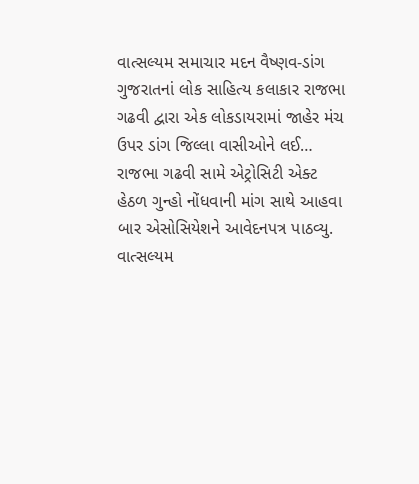વાત્સલ્યમ સમાચાર મદન વૈષ્ણવ-ડાંગ ગુજરાતનાં લોક સાહિત્ય કલાકાર રાજભા ગઢવી દ્વારા એક લોકડાયરામાં જાહેર મંચ ઉપર ડાંગ જિલ્લા વાસીઓને લઈ…
રાજભા ગઢવી સામે એટ્રોસિટી એક્ટ હેઠળ ગુન્હો નોંધવાની માંગ સાથે આહવા બાર એસોસિયેશને આવેદનપત્ર પાઠવ્યુ.
વાત્સલ્યમ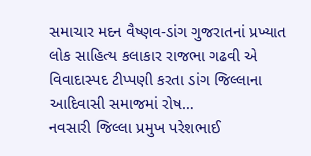સમાચાર મદન વૈષ્ણવ-ડાંગ ગુજરાતનાં પ્રખ્યાત લોક સાહિત્ય કલાકાર રાજભા ગઢવી એ વિવાદાસ્પદ ટીપ્પણી કરતા ડાંગ જિલ્લાના આદિવાસી સમાજમાં રોષ…
નવસારી જિલ્લા પ્રમુખ પરેશભાઈ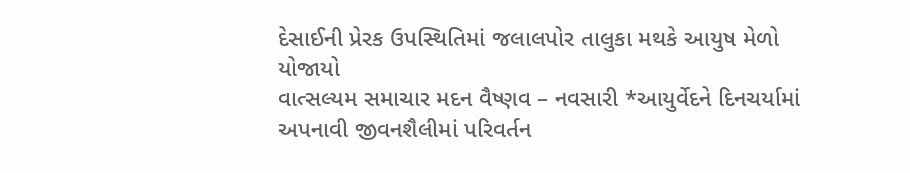દેસાઈની પ્રેરક ઉપસ્થિતિમાં જલાલપોર તાલુકા મથકે આયુષ મેળો યોજાયો
વાત્સલ્યમ સમાચાર મદન વૈષ્ણવ – નવસારી *આયુર્વેદને દિનચર્યામાં અપનાવી જીવનશૈલીમાં પરિવર્તન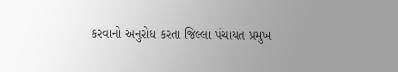કરવાનો અનુરોધ કરતા જિલ્લા પંચાયત પ્રમુખ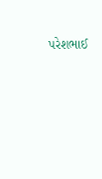પરેશભાઈ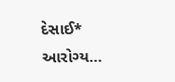દેસાઈ* આરોગ્ય…